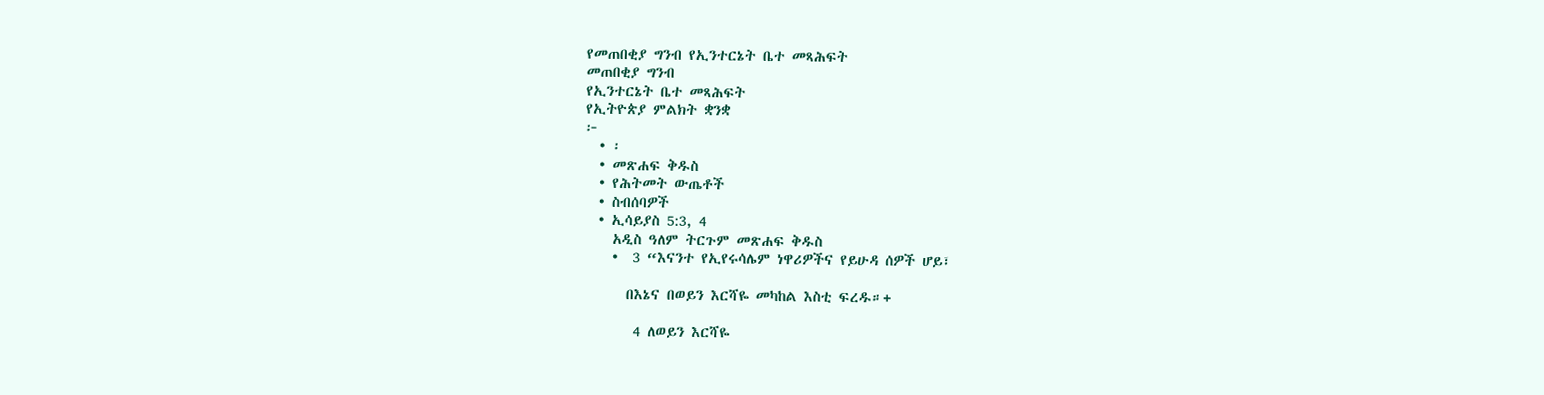የመጠበቂያ ግንብ የኢንተርኔት ቤተ መጻሕፍት
መጠበቂያ ግንብ
የኢንተርኔት ቤተ መጻሕፍት
የኢትዮጵያ ምልክት ቋንቋ
፦
  • ፡
  • መጽሐፍ ቅዱስ
  • የሕትመት ውጤቶች
  • ስብሰባዎች
  • ኢሳይያስ 5:3, 4
    አዲስ ዓለም ትርጉም መጽሐፍ ቅዱስ
    •  3 “እናንተ የኢየሩሳሌም ነዋሪዎችና የይሁዳ ሰዎች ሆይ፣

      በእኔና በወይን እርሻዬ መካከል እስቲ ፍረዱ።+

       4 ለወይን እርሻዬ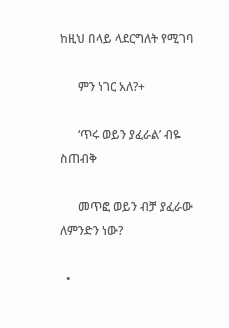ከዚህ በላይ ላደርግለት የሚገባ

      ምን ነገር አለ?+

      ‘ጥሩ ወይን ያፈራል’ ብዬ ስጠብቅ

      መጥፎ ወይን ብቻ ያፈራው ለምንድን ነው?

  •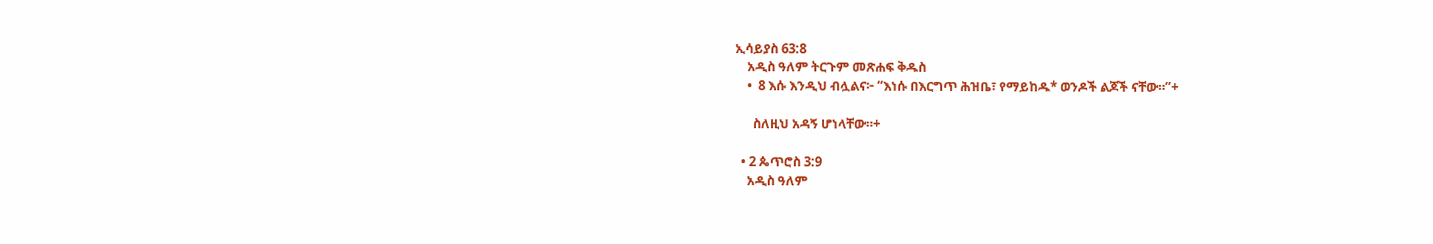ኢሳይያስ 63:8
    አዲስ ዓለም ትርጉም መጽሐፍ ቅዱስ
    •  8 እሱ እንዲህ ብሏልና፦ “እነሱ በእርግጥ ሕዝቤ፣ የማይከዱ* ወንዶች ልጆች ናቸው።”+

      ስለዚህ አዳኝ ሆነላቸው።+

  • 2 ጴጥሮስ 3:9
    አዲስ ዓለም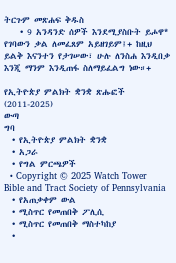ትርጉም መጽሐፍ ቅዱስ
    • 9 አንዳንድ ሰዎች እንደሚያስቡት ይሖዋ* የገባውን ቃል ለመፈጸም አይዘገይም፤+ ከዚህ ይልቅ እናንተን የታገሠው፣ ሁሉ ለንስሐ እንዲበቃ እንጂ ማንም እንዲጠፋ ስለማይፈልግ ነው።+

የኢትዮጵያ ምልክት ቋንቋ ጽሑፎች (2011-2025)
ውጣ
ግባ
  • የኢትዮጵያ ምልክት ቋንቋ
  • አጋራ
  • የግል ምርጫዎች
  • Copyright © 2025 Watch Tower Bible and Tract Society of Pennsylvania
  • የአጠቃቀም ውል
  • ሚስጥር የመጠበቅ ፖሊሲ
  • ሚስጥር የመጠበቅ ማስተካከያ
  •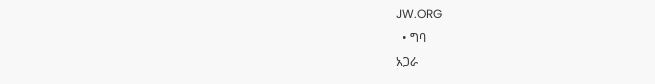JW.ORG
  • ግባ
አጋራ